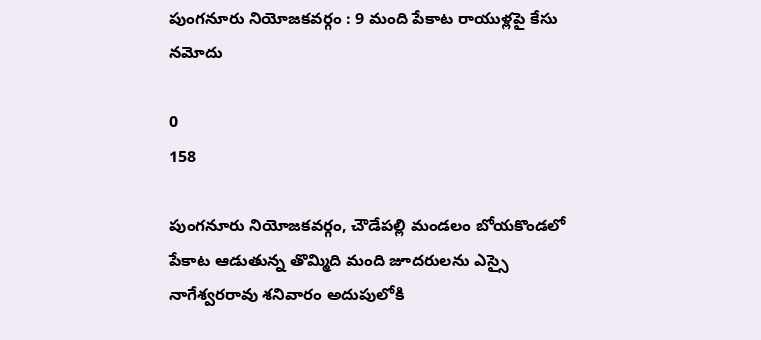పుంగనూరు నియోజకవర్గం : 9 మంది పేకాట రాయుళ్లపై కేసు నమోదు

0
158

పుంగనూరు నియోజకవర్గం, చౌడేపల్లి మండలం బోయకొండలో పేకాట ఆడుతున్న తొమ్మిది మంది జూదరులను ఎస్సై నాగేశ్వరరావు శనివారం అదుపులోకి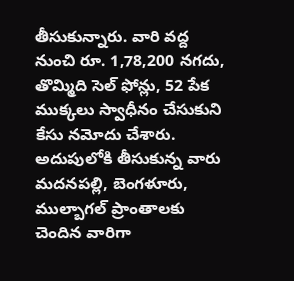తీసుకున్నారు. వారి వద్ద నుంచి రూ. 1,78,200 నగదు, తొమ్మిది సెల్ ఫోన్లు, 52 పేక ముక్కలు స్వాధీనం చేసుకుని కేసు నమోదు చేశారు. అదుపులోకి తీసుకున్న వారు మదనపల్లి, బెంగళూరు, ముల్బాగల్ ప్రాంతాలకు చెందిన వారిగా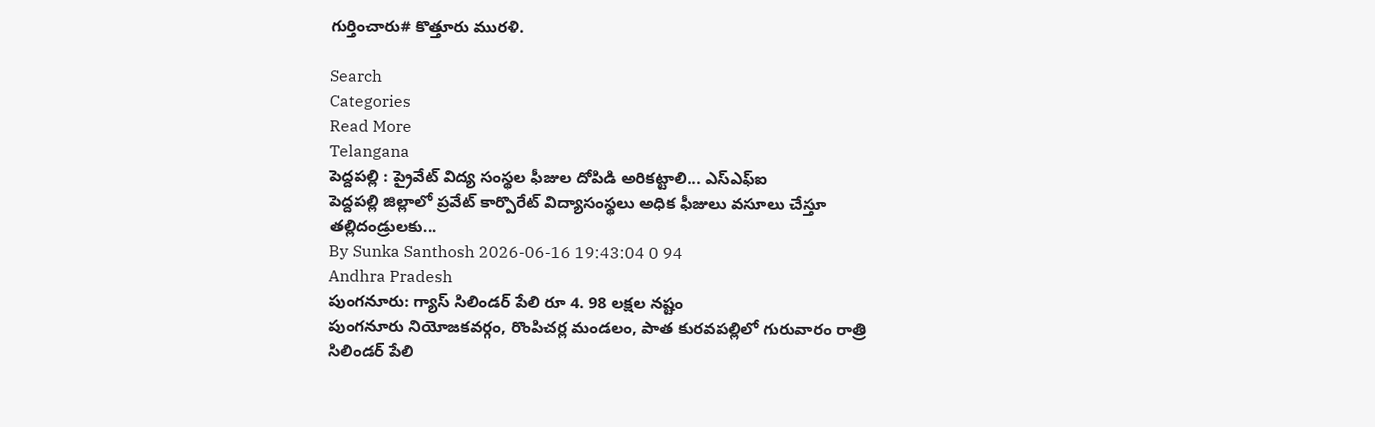గుర్తించారు# కొత్తూరు మురళి.

Search
Categories
Read More
Telangana
పెద్దపల్లి : ప్రైవేట్ విద్య సంస్థల ఫీజుల దోపిడి అరికట్టాలి... ఎస్ఎఫ్ఐ
పెద్దపల్లి జిల్లాలో ప్రవేట్ కార్పొరేట్ విద్యాసంస్థలు అధిక ఫీజులు వసూలు చేస్తూ తల్లిదండ్రులకు...
By Sunka Santhosh 2026-06-16 19:43:04 0 94
Andhra Pradesh
పుంగనూరు: గ్యాస్ సిలిండర్ పేలి రూ 4. 98 లక్షల నష్టం
పుంగనూరు నియోజకవర్గం, రొంపిచర్ల మండలం, పాత కురవపల్లిలో గురువారం రాత్రి సిలిండర్ పేలి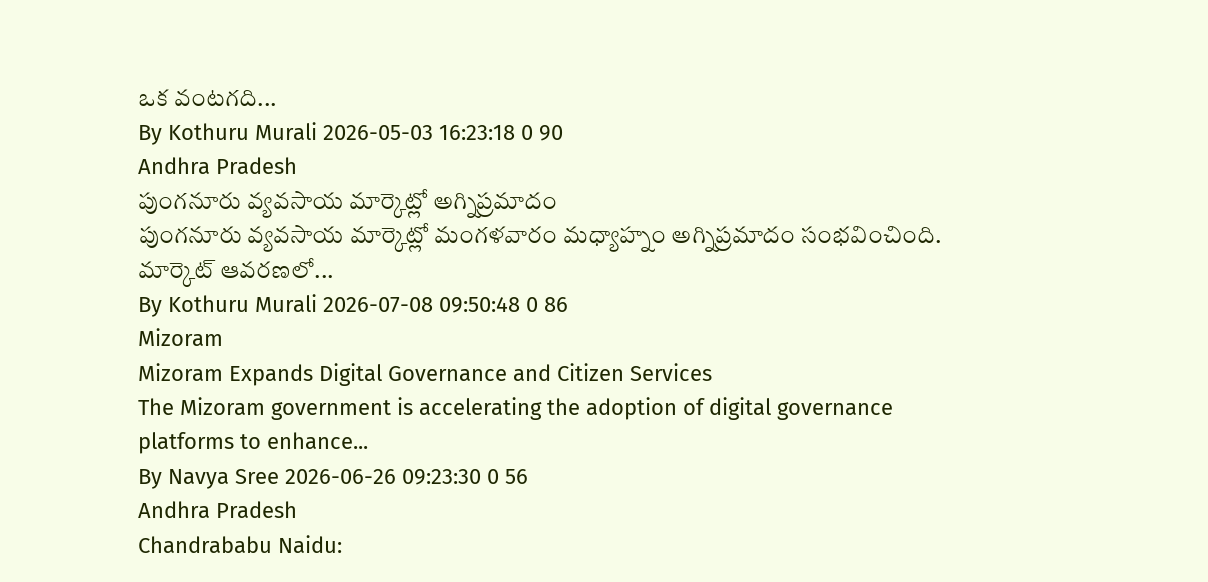ఒక వంటగది...
By Kothuru Murali 2026-05-03 16:23:18 0 90
Andhra Pradesh
పుంగనూరు వ్యవసాయ మార్కెట్లో అగ్నిప్రమాదం
పుంగనూరు వ్యవసాయ మార్కెట్లో మంగళవారం మధ్యాహ్నం అగ్నిప్రమాదం సంభవించింది. మార్కెట్ ఆవరణలో...
By Kothuru Murali 2026-07-08 09:50:48 0 86
Mizoram
Mizoram Expands Digital Governance and Citizen Services
The Mizoram government is accelerating the adoption of digital governance platforms to enhance...
By Navya Sree 2026-06-26 09:23:30 0 56
Andhra Pradesh
Chandrababu Naidu: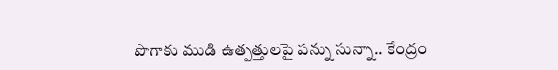పొగాకు ముడి ఉత్పత్తులపై పన్ను సున్నా.. కేంద్రం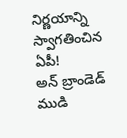నిర్ణయాన్ని స్వాగతించిన ఏపీ!
అన్ బ్రాండెడ్ ముడి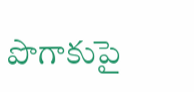పొగాకుపై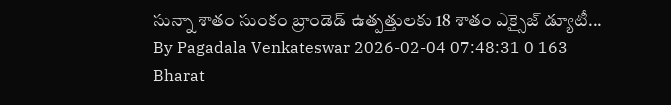సున్నా శాతం సుంకం బ్రాండెడ్ ఉత్పత్తులకు 18 శాతం ఎక్సైజ్ డ్యూటీ...
By Pagadala Venkateswar 2026-02-04 07:48:31 0 163
Bharat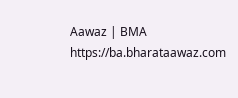Aawaz | BMA https://ba.bharataawaz.com